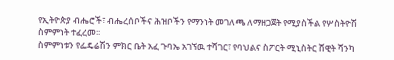የኢትዮጵያ ብሔሮች፣ ብሔረሰቦችና ሕዝቦችን የማንነት መገለጫ ለማዘጋጀት የሚያስችል የሦስትዮሽ ስምምነት ተፈረመ፡፡
ስምምነቱን የፌዴሬሽን ምክር ቤት አፈ ጉባኤ አገኘዉ ተሻገር፣ የባህልና ስፖርት ሚኒስትር ሸዊት ሻንካ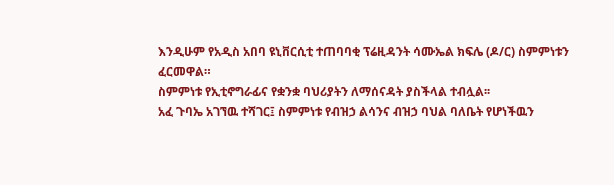እንዲሁም የአዲስ አበባ ዩኒቨርሲቲ ተጠባባቂ ፕሬዚዳንት ሳሙኤል ክፍሌ (ዶ/ር) ስምምነቱን ፈርመዋል።
ስምምነቱ የኢቲኖግራፊና የቋንቋ ባህሪያትን ለማሰናዳት ያስችላል ተብሏል፡፡
አፈ ጉባኤ አገኘዉ ተሻገር፤ ስምምነቱ የብዝኃ ልሳንና ብዝኃ ባህል ባለቤት የሆነችዉን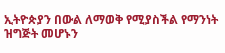ኢትዮጵያን በውል ለማወቅ የሚያስችል የማንነት ዝግጅት መሆኑን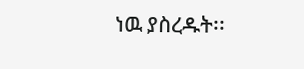ነዉ ያስረዱት፡፡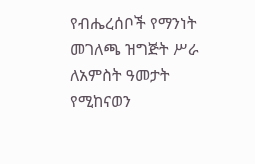የብሔረሰቦች የማንነት መገለጫ ዝግጅት ሥራ ለአምስት ዓመታት የሚከናወን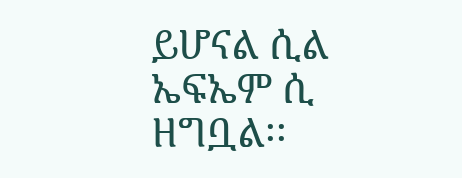ይሆናል ሲል ኤፍኤም ሲ ዘግቧል፡፡